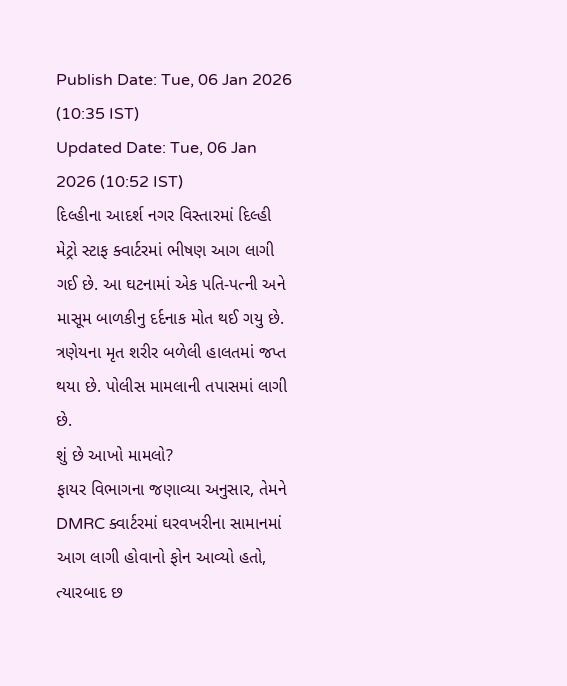Publish Date: Tue, 06 Jan 2026 (10:35 IST)
Updated Date: Tue, 06 Jan 2026 (10:52 IST)
દિલ્હીના આદર્શ નગર વિસ્તારમાં દિલ્હી મેટ્રો સ્ટાફ ક્વાર્ટરમાં ભીષણ આગ લાગી ગઈ છે. આ ઘટનામાં એક પતિ-પત્ની અને માસૂમ બાળકીનુ દર્દનાક મોત થઈ ગયુ છે. ત્રણેયના મૃત શરીર બળેલી હાલતમાં જપ્ત થયા છે. પોલીસ મામલાની તપાસમાં લાગી છે.
શું છે આખો મામલો?
ફાયર વિભાગના જણાવ્યા અનુસાર, તેમને DMRC ક્વાર્ટરમાં ઘરવખરીના સામાનમાં આગ લાગી હોવાનો ફોન આવ્યો હતો, ત્યારબાદ છ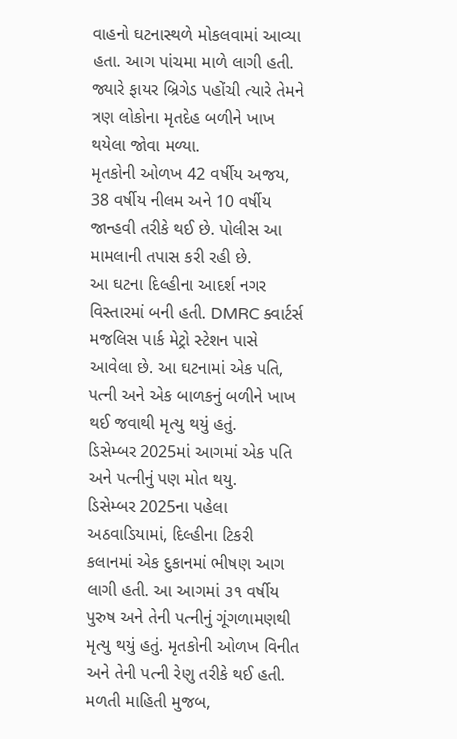વાહનો ઘટનાસ્થળે મોકલવામાં આવ્યા હતા. આગ પાંચમા માળે લાગી હતી. જ્યારે ફાયર બ્રિગેડ પહોંચી ત્યારે તેમને ત્રણ લોકોના મૃતદેહ બળીને ખાખ થયેલા જોવા મળ્યા.
મૃતકોની ઓળખ 42 વર્ષીય અજય, 38 વર્ષીય નીલમ અને 10 વર્ષીય જાન્હવી તરીકે થઈ છે. પોલીસ આ મામલાની તપાસ કરી રહી છે.
આ ઘટના દિલ્હીના આદર્શ નગર વિસ્તારમાં બની હતી. DMRC ક્વાર્ટર્સ મજલિસ પાર્ક મેટ્રો સ્ટેશન પાસે આવેલા છે. આ ઘટનામાં એક પતિ, પત્ની અને એક બાળકનું બળીને ખાખ થઈ જવાથી મૃત્યુ થયું હતું.
ડિસેમ્બર 2025માં આગમાં એક પતિ અને પત્નીનું પણ મોત થયુ.
ડિસેમ્બર 2025ના પહેલા અઠવાડિયામાં, દિલ્હીના ટિકરી કલાનમાં એક દુકાનમાં ભીષણ આગ લાગી હતી. આ આગમાં ૩૧ વર્ષીય પુરુષ અને તેની પત્નીનું ગૂંગળામણથી મૃત્યુ થયું હતું. મૃતકોની ઓળખ વિનીત અને તેની પત્ની રેણુ તરીકે થઈ હતી. મળતી માહિતી મુજબ,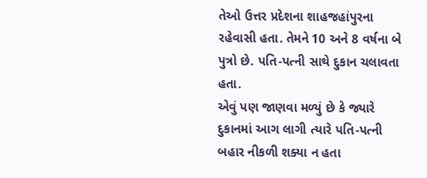તેઓ ઉત્તર પ્રદેશના શાહજહાંપુરના રહેવાસી હતા. તેમને 10 અને 8 વર્ષના બે પુત્રો છે. પતિ-પત્ની સાથે દુકાન ચલાવતા હતા.
એવું પણ જાણવા મળ્યું છે કે જ્યારે દુકાનમાં આગ લાગી ત્યારે પતિ-પત્ની બહાર નીકળી શક્યા ન હતા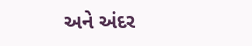અને અંદર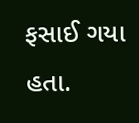ફસાઈ ગયા હતા.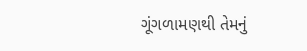ગૂંગળામણથી તેમનું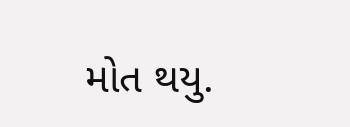મોત થયુ.